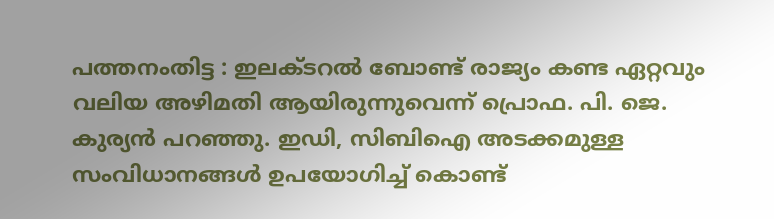പത്തനംതിട്ട : ഇലക്ടറൽ ബോണ്ട് രാജ്യം കണ്ട ഏറ്റവും വലിയ അഴിമതി ആയിരുന്നുവെന്ന് പ്രൊഫ. പി. ജെ. കുര്യൻ പറഞ്ഞു. ഇഡി, സിബിഐ അടക്കമുള്ള സംവിധാനങ്ങൾ ഉപയോഗിച്ച് കൊണ്ട്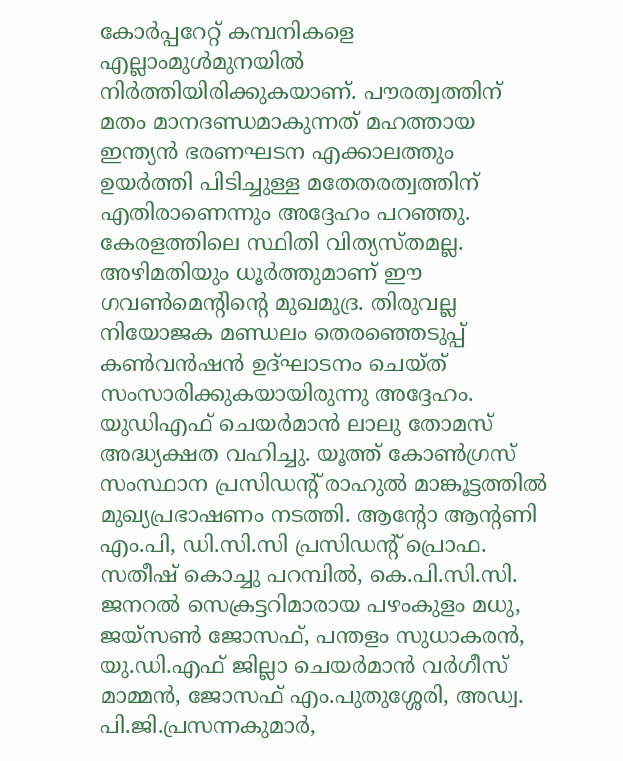കോർപ്പറേറ്റ് കമ്പനികളെ എല്ലാംമുൾമുനയിൽ നിർത്തിയിരിക്കുകയാണ്. പൗരത്വത്തിന് മതം മാനദണ്ഡമാകുന്നത് മഹത്തായ ഇന്ത്യൻ ഭരണഘടന എക്കാലത്തും ഉയർത്തി പിടിച്ചുള്ള മതേതരത്വത്തിന് എതിരാണെന്നും അദ്ദേഹം പറഞ്ഞു. കേരളത്തിലെ സ്ഥിതി വിത്യസ്തമല്ല. അഴിമതിയും ധൂർത്തുമാണ് ഈ ഗവൺമെന്റിന്റെ മുഖമുദ്ര. തിരുവല്ല നിയോജക മണ്ഡലം തെരഞ്ഞെടുപ്പ് കൺവൻഷൻ ഉദ്ഘാടനം ചെയ്ത് സംസാരിക്കുകയായിരുന്നു അദ്ദേഹം.
യുഡിഎഫ് ചെയർമാൻ ലാലു തോമസ് അദ്ധ്യക്ഷത വഹിച്ചു. യൂത്ത് കോൺഗ്രസ് സംസ്ഥാന പ്രസിഡന്റ് രാഹുൽ മാങ്കൂട്ടത്തിൽ മുഖ്യപ്രഭാഷണം നടത്തി. ആന്റോ ആന്റണി എം.പി, ഡി.സി.സി പ്രസിഡന്റ് പ്രൊഫ. സതീഷ് കൊച്ചു പറമ്പിൽ, കെ.പി.സി.സി. ജനറൽ സെക്രട്ടറിമാരായ പഴംകുളം മധു, ജയ്സൺ ജോസഫ്, പന്തളം സുധാകരൻ, യു.ഡി.എഫ് ജില്ലാ ചെയർമാൻ വർഗീസ് മാമ്മൻ, ജോസഫ് എം.പുതുശ്ശേരി, അഡ്വ. പി.ജി.പ്രസന്നകുമാർ,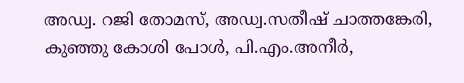അഡ്വ. റജി തോമസ്, അഡ്വ.സതീഷ് ചാത്തങ്കേരി, കുഞ്ഞു കോശി പോൾ, പി.എം.അനീർ,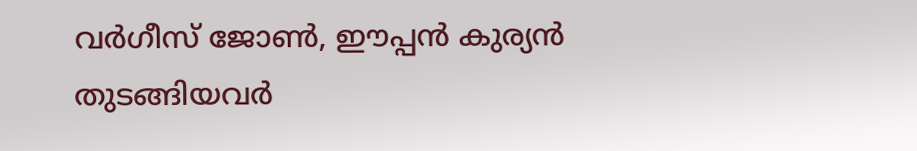വർഗീസ് ജോൺ, ഈപ്പൻ കുര്യൻ തുടങ്ങിയവർ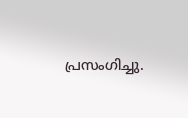പ്രസംഗിച്ചു.